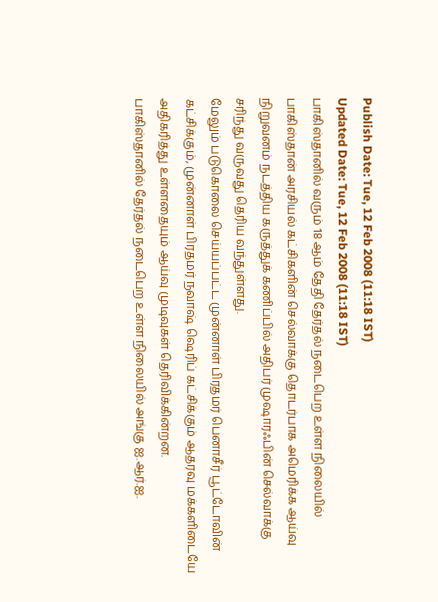Publish Date: Tue, 12 Feb 2008 (11:18 IST)
Updated Date: Tue, 12 Feb 2008 (11:18 IST)
பாகிஸ்தானில் வரும் 18 ஆம் தேதி தேர்தல் நடைபெற உள்ள நிலையில் பாகிஸ்தான் அரசியல் கட்சிகளின் செல்வாக்கு தொடர்பாக அமெரிக்க ஆய்வு நிறுவனம் நடத்திய கருத்துக் கணிப்பில் அதிபர் முஷாரஃபின் செல்வாக்கு சரிந்து வருவது தெரிய வந்துள்ளது.
மேலும் படுகொலை செய்யப்பட்ட முன்னாள் பிரதமர் பெனாசீர் பூட்டோவின் கட்சிக்கும், முன்னாள் பிரதமர் நவாஷ் ஷெரிப் கட்சிக்கும் ஆதரவு மக்களிடையே அதிகரித்து உள்ளதையும் ஆய்வு முடிவுகள் தெரிவிக்கின்றன.
பாகிஸ்தானில் தேர்தல் நடைபெற உள்ள நிலையில் அங்கு ஐ.ஆர்.ஐ.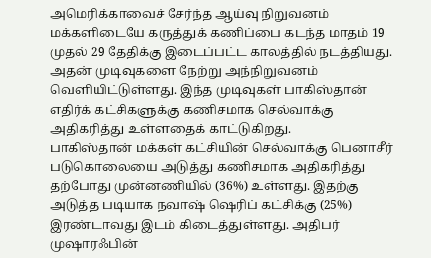அமெரிக்காவைச் சேர்ந்த ஆய்வு நிறுவனம் மக்களிடையே கருத்துக் கணிப்பை கடந்த மாதம் 19 முதல் 29 தேதிக்கு இடைப்பட்ட காலத்தில் நடத்தியது. அதன் முடிவுகளை நேற்று அந்நிறுவனம் வெளியிட்டுள்ளது. இந்த முடிவுகள் பாகிஸ்தான் எதிர்க் கட்சிகளுக்கு கணிசமாக செல்வாக்கு அதிகரித்து உள்ளதைக் காட்டுகிறது.
பாகிஸ்தான் மக்கள் கட்சியின் செல்வாக்கு பெனாசீர் படுகொலையை அடுத்து கணிசமாக அதிகரித்து தற்போது முன்னணியில் (36%) உள்ளது. இதற்கு அடுத்த படியாக நவாஷ் ஷெரிப் கட்சிக்கு (25%) இரண்டாவது இடம் கிடைத்துள்ளது. அதிபர் முஷாரஃபின்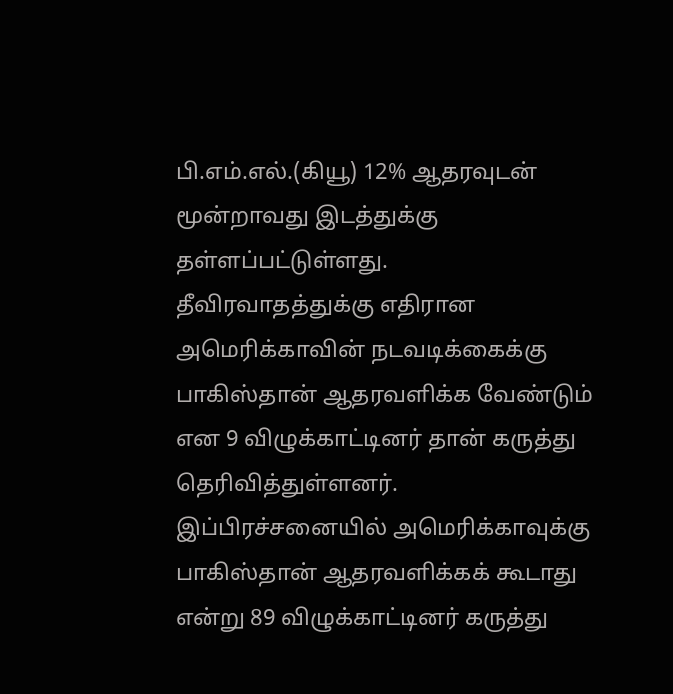பி.எம்.எல்.(கியூ) 12% ஆதரவுடன் மூன்றாவது இடத்துக்கு தள்ளப்பட்டுள்ளது.
தீவிரவாதத்துக்கு எதிரான அமெரிக்காவின் நடவடிக்கைக்கு பாகிஸ்தான் ஆதரவளிக்க வேண்டும் என 9 விழுக்காட்டினர் தான் கருத்து தெரிவித்துள்ளனர். இப்பிரச்சனையில் அமெரிக்காவுக்கு பாகிஸ்தான் ஆதரவளிக்கக் கூடாது என்று 89 விழுக்காட்டினர் கருத்து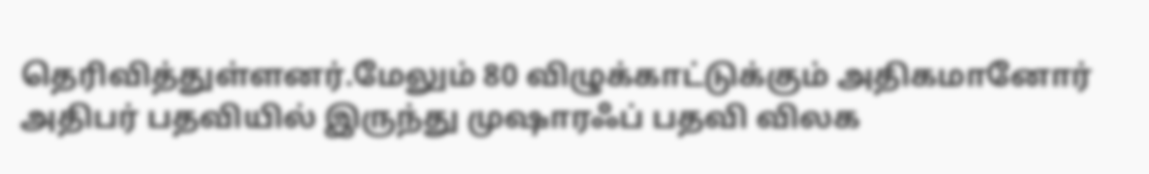தெரிவித்துள்ளனர்.மேலும் 80 விழுக்காட்டுக்கும் அதிகமானோர் அதிபர் பதவியில் இருந்து முஷாரஃப் பதவி விலக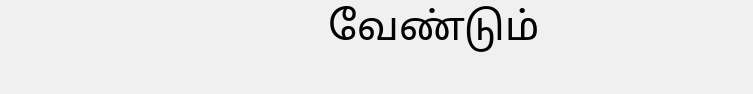வேண்டும்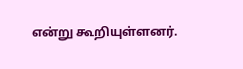என்று கூறியுள்ளனர்.